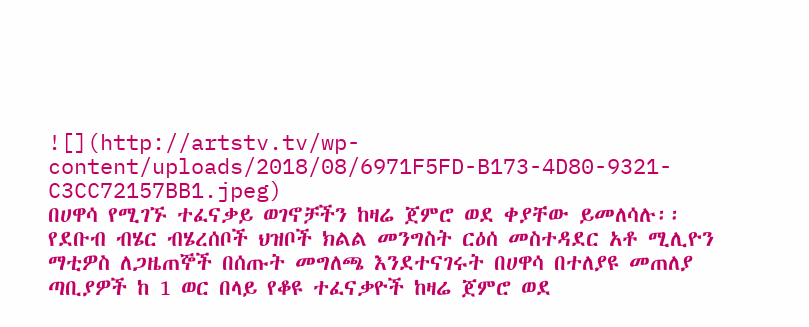![](http://artstv.tv/wp-content/uploads/2018/08/6971F5FD-B173-4D80-9321-C3CC72157BB1.jpeg)
በሀዋሳ የሚገኙ ተፈናቃይ ወገኖቻችን ከዛሬ ጀምሮ ወደ ቀያቸው ይመለሳሉ፡፡
የደቡብ ብሄር ብሄረሰቦች ህዝቦች ክልል መንግስት ርዕሰ መስተዳደር አቶ ሚሊዮን ማቲዎስ ለጋዜጠኞች በሰጡት መግለጫ እንደተናገሩት በሀዋሳ በተለያዩ መጠለያ ጣቢያዎች ከ 1 ወር በላይ የቆዩ ተፈናቃዮች ከዛሬ ጀምሮ ወደ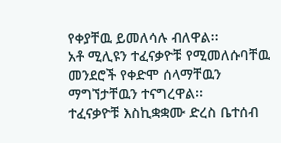የቀያቸዉ ይመለሳሉ ብለዋል፡፡
አቶ ሚሊዩን ተፈናቃዮቹ የሚመለሱባቸዉ መንደሮች የቀድሞ ሰላማቸዉን ማግኘታቸዉን ተናግረዋል፡፡
ተፈናቃዮቹ እስኪቋቋሙ ድረስ ቤተሰብ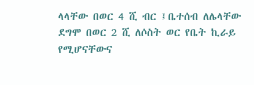ላላቸው በወር 4 ሺ ብር ፤ቤተሰብ ለሌላቸው ደግሞ በወር 2 ሺ ለሶስት ወር የቤት ኪራይ የሚሆናቸውና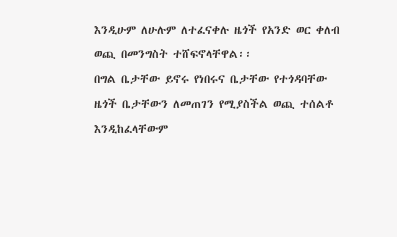እንዲሁም ለሁሉም ለተፈናቀሉ ዜጎች የአንድ ወር ቀለብ ወጪ በመንግስት ተሸፍኖላቸዋል፡፡
በግል ቤታቸው ይኖሩ የነበሩና ቤታቸው የተጎዳባቸው ዜጎች ቤታቸውን ለመጠገን የሚያስችል ወጪ ተሰልቶ እንዲከፈላቸውም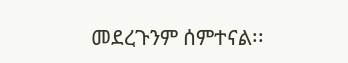መደረጉንም ሰምተናል፡፡